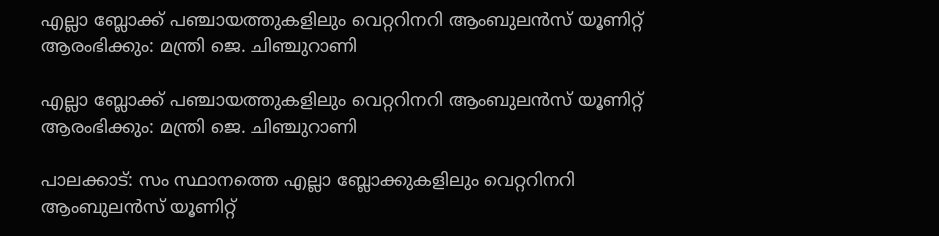എല്ലാ ബ്ലോക്ക് പഞ്ചായത്തുകളിലും വെറ്ററിനറി ആംബുലന്‍സ് യൂണിറ്റ് ആരംഭിക്കും: മന്ത്രി ജെ. ചിഞ്ചുറാണി

എല്ലാ ബ്ലോക്ക് പഞ്ചായത്തുകളിലും വെറ്ററിനറി ആംബുലന്‍സ് യൂണിറ്റ് ആരംഭിക്കും: മന്ത്രി ജെ. ചിഞ്ചുറാണി

പാലക്കാട്: സം സ്ഥാനത്തെ എല്ലാ ബ്ലോക്കുകളിലും വെറ്ററിനറി ആംബുലന്‍സ് യൂണിറ്റ്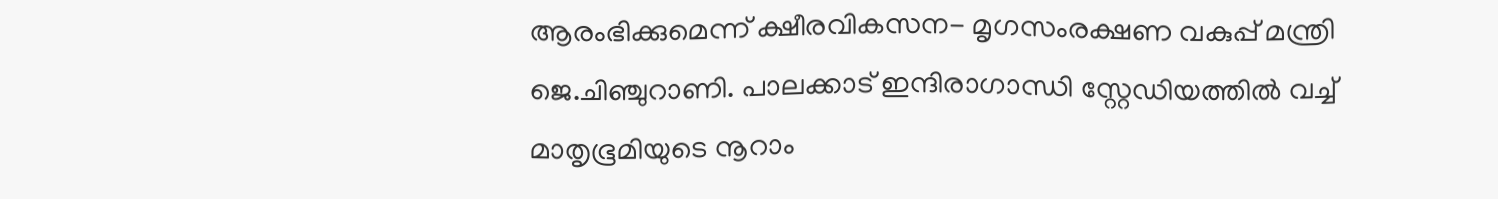ആരംഭിക്കുമെന്ന് ക്ഷീരവികസന- മൃഗസംരക്ഷണ വകുപ്പ് മന്ത്രി ജെ.ചിഞ്ചുറാണി. പാലക്കാട് ഇന്ദിരാഗാന്ധി സ്റ്റേഡിയത്തില്‍ വച്ച് മാതൃഭൂമിയുടെ നൂറാം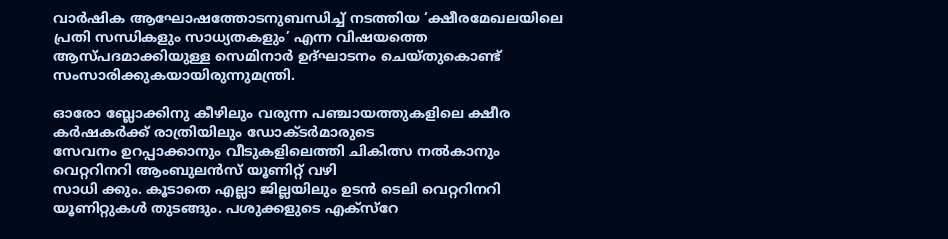വാര്‍ഷിക ആഘോഷത്തോടനുബന്ധിച്ച് നടത്തിയ ‘ക്ഷീരമേഖലയിലെ പ്രതി സന്ധികളും സാധ്യതകളും’ എന്ന വിഷയത്തെ ആസ്പദമാക്കിയുള്ള സെമിനാര്‍ ഉദ്ഘാടനം ചെയ്തുകൊണ്ട് സംസാരിക്കുകയായിരുന്നുമന്ത്രി.

ഓരോ ബ്ലോക്കിനു കീഴിലും വരുന്ന പഞ്ചായത്തുകളിലെ ക്ഷീര കര്‍ഷകര്‍ക്ക് രാത്രിയിലും ഡോക്ടര്‍മാരുടെ
സേവനം ഉറപ്പാക്കാനും വീടുകളിലെത്തി ചികിത്സ നല്‍കാനും വെറ്ററിനറി ആംബുലന്‍സ് യൂണിറ്റ് വഴി
സാധി ക്കും. കൂടാതെ എല്ലാ ജില്ലയിലും ഉടന്‍ ടെലി വെറ്ററിനറി യൂണിറ്റുകള്‍ തുടങ്ങും. പശുക്കളുടെ എക്സ്റേ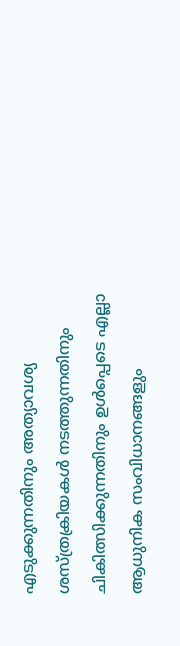എടുക്കുന്നതിനും അത്യാവശ്യ ശസ്ത്രക്രിയകള്‍ നടത്തുന്നതിനും ചികിത്സിക്കുന്നതിനും ഉള്‍പ്പെടെ എല്ലാ ആധുനിക സംവിധാനങ്ങളും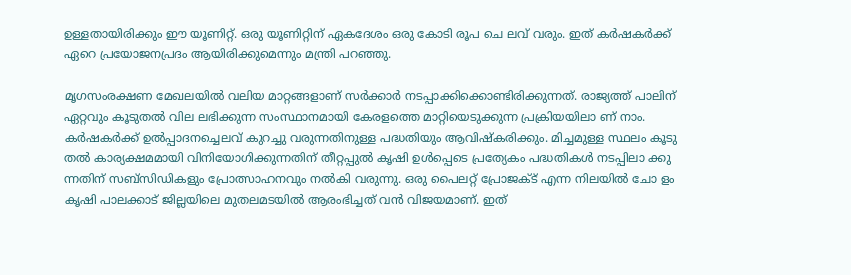ഉള്ളതായിരിക്കും ഈ യൂണിറ്റ്. ഒരു യൂണിറ്റിന് ഏകദേശം ഒരു കോടി രൂപ ചെ ലവ് വരും. ഇത് കര്‍ഷകര്‍ക്ക് ഏറെ പ്രയോജനപ്രദം ആയിരിക്കുമെന്നും മന്ത്രി പറഞ്ഞു.

മൃഗസംരക്ഷണ മേഖലയില്‍ വലിയ മാറ്റങ്ങളാണ് സര്‍ക്കാര്‍ നടപ്പാക്കിക്കൊണ്ടിരിക്കുന്നത്. രാജ്യത്ത് പാലിന്
ഏറ്റവും കൂടുതല്‍ വില ലഭിക്കുന്ന സംസ്ഥാനമായി കേരളത്തെ മാറ്റിയെടുക്കുന്ന പ്രക്രിയയിലാ ണ് നാം.
കര്‍ഷകര്‍ക്ക് ഉല്‍പ്പാദനച്ചെലവ് കുറച്ചു വരുന്നതിനുള്ള പദ്ധതിയും ആവിഷ്‌കരിക്കും. മിച്ചമുള്ള സ്ഥലം കൂടു തല്‍ കാര്യക്ഷമമായി വിനിയോഗിക്കുന്നതിന് തീറ്റപ്പുല്‍ കൃഷി ഉള്‍പ്പെടെ പ്രത്യേകം പദ്ധതികള്‍ നടപ്പിലാ ക്കു ന്നതിന് സബ്‌സിഡികളും പ്രോത്സാഹനവും നല്‍കി വരുന്നു. ഒരു പൈലറ്റ് പ്രോജക്ട് എന്ന നിലയില്‍ ചോ ളം കൃഷി പാലക്കാട് ജില്ലയിലെ മുതലമടയില്‍ ആരംഭിച്ചത് വന്‍ വിജയമാണ്. ഇത്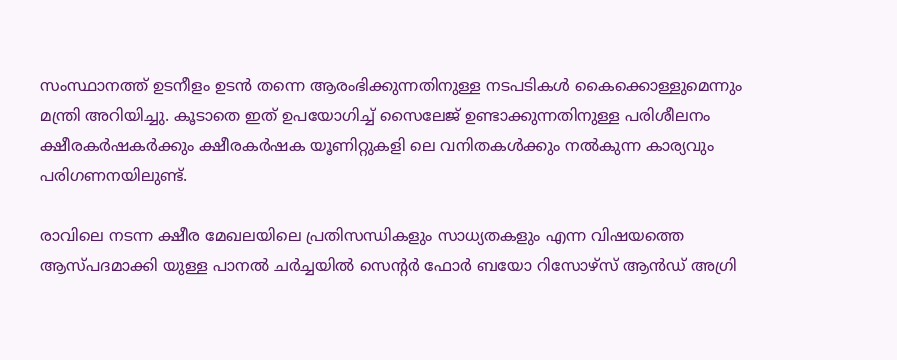സംസ്ഥാനത്ത് ഉടനീളം ഉടന്‍ തന്നെ ആരംഭിക്കുന്നതിനുള്ള നടപടികള്‍ കൈക്കൊള്ളുമെന്നും മന്ത്രി അറിയിച്ചു. കൂടാതെ ഇത് ഉപയോഗിച്ച് സൈലേജ് ഉണ്ടാക്കുന്നതിനുള്ള പരിശീലനം ക്ഷീരകര്‍ഷകര്‍ക്കും ക്ഷീരകര്‍ഷക യൂണിറ്റുകളി ലെ വനിതകള്‍ക്കും നല്‍കുന്ന കാര്യവും പരിഗണനയിലുണ്ട്.

രാവിലെ നടന്ന ക്ഷീര മേഖലയിലെ പ്രതിസന്ധികളും സാധ്യതകളും എന്ന വിഷയത്തെ ആസ്പദമാക്കി യുള്ള പാനല്‍ ചര്‍ച്ചയില്‍ സെന്റര്‍ ഫോര്‍ ബയോ റിസോഴ്‌സ് ആന്‍ഡ് അഗ്രി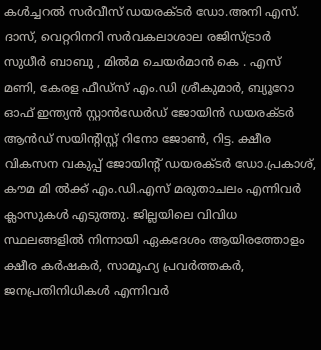കള്‍ച്ചറല്‍ സര്‍വീസ് ഡയരക്ടര്‍ ഡോ.അനി എസ്. ദാസ്, വെറ്ററിനറി സര്‍വകലാശാല രജിസ്ട്രാര്‍ സുധീര്‍ ബാബു , മില്‍മ ചെയര്‍മാന്‍ കെ . എസ് മണി, കേരള ഫീഡ്‌സ് എം.ഡി ശ്രീകുമാര്‍, ബ്യൂറോ ഓഫ് ഇന്ത്യന്‍ സ്റ്റാന്‍ഡേര്‍ഡ് ജോയിന്‍ ഡയരക്ടര്‍ ആന്‍ഡ് സയിന്റിസ്റ്റ് റിനോ ജോണ്‍, റിട്ട. ക്ഷീര വികസന വകുപ്പ് ജോയിന്റ് ഡയരക്ടര്‍ ഡോ.പ്രകാശ്, കൗമ മി ല്‍ക്ക് എം.ഡി.എസ് മരുതാചലം എന്നിവര്‍ ക്ലാസുകള്‍ എടുത്തു. ജില്ലയിലെ വിവിധ സ്ഥലങ്ങളില്‍ നിന്നായി ഏകദേശം ആയിരത്തോളം ക്ഷീര കര്‍ഷകര്‍, സാമൂഹ്യ പ്രവര്‍ത്തകര്‍, ജനപ്രതിനിധികള്‍ എന്നിവര്‍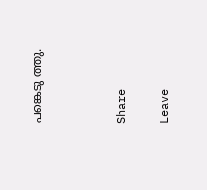പങ്കെടു ത്തു.



Share

Leave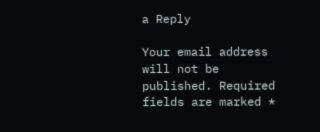a Reply

Your email address will not be published. Required fields are marked *